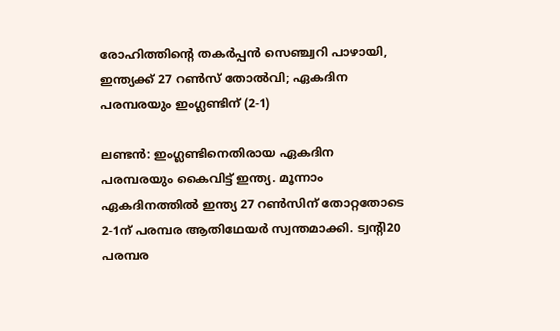രോഹിത്തിന്‍റെ തകർപ്പൻ സെഞ്ച്വറി പാഴായി, ഇന്ത്യക്ക് 27 റൺസ് തോൽവി; ഏകദിന പരമ്പരയും ഇംഗ്ലണ്ടിന് (2-1)

ലണ്ടൻ: ഇംഗ്ലണ്ടിനെതിരായ ഏകദിന പരമ്പരയും കൈവിട്ട് ഇന്ത്യ. മൂന്നാം ഏകദിനത്തിൽ ഇന്ത്യ 27 റൺസിന് തോറ്റതോടെ 2-1ന് പരമ്പര ആതിഥേയർ സ്വന്തമാക്കി. ട്വന്‍റി20 പരമ്പര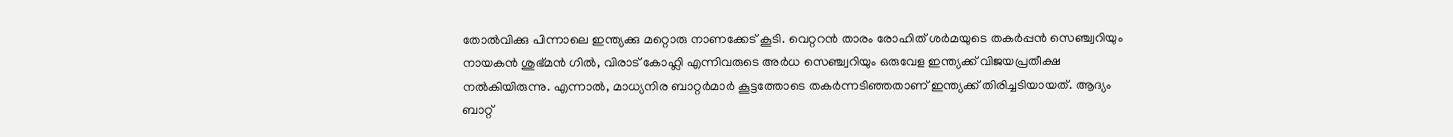തോൽവിക്കു പിന്നാലെ ഇന്ത്യക്കു മറ്റൊരു നാണക്കേട് കൂടി. വെറ്ററൻ താരം രോഹിത് ശർമയുടെ തകർപ്പൻ സെഞ്ച്വറിയും നായകൻ ശുഭ്മൻ ഗിൽ, വിരാട് കോഹ്ലി എന്നിവരുടെ അർധ സെഞ്ച്വറിയും ഒരുവേള ഇന്ത്യക്ക് വിജയപ്രതീക്ഷ നൽകിയിരുന്നു. എന്നാൽ, മാധ്യനിര ബാറ്റർമാർ കൂട്ടത്തോടെ തകർന്നടിഞ്ഞതാണ് ഇന്ത്യക്ക് തിരിച്ചടിയായത്. ആദ്യം ബാറ്റ്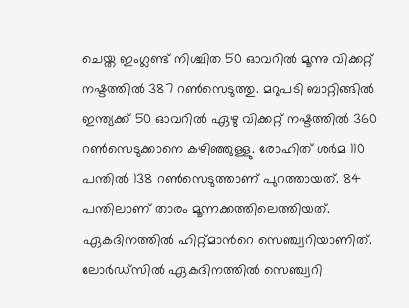ചെയ്ത ഇംഗ്ലണ്ട് നിശ്ചിത 50 ഓവറിൽ മൂന്നു വിക്കറ്റ് നഷ്ടത്തിൽ 387 റൺസെടുത്തു. മറുപടി ബാറ്റിങ്ങിൽ ഇന്ത്യക്ക് 50 ഓവറിൽ ഏഴു വിക്കറ്റ് നഷ്ടത്തിൽ 360 റൺസെടുക്കാനെ കഴിഞ്ഞുള്ളു. രോഹിത് ശർമ 110 പന്തിൽ 138 റൺസെടുത്താണ് പുറത്തായത്. 84 പന്തിലാണ് താരം മൂന്നക്കത്തിലെത്തിയത്. ഏകദിനത്തിൽ ഹിറ്റ്മാന്‍റെ സെഞ്ച്വറിയാണിത്. ലോർഡ്സിൽ ഏകദിനത്തിൽ സെഞ്ച്വറി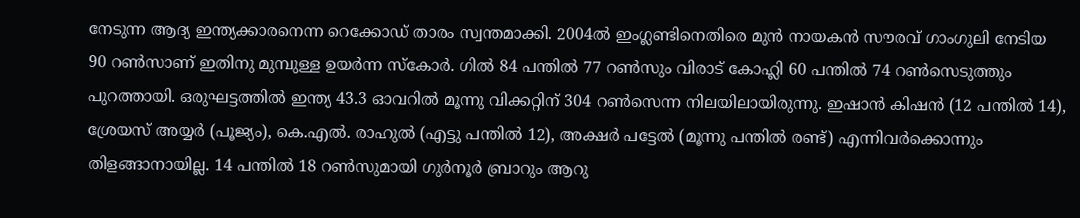നേടുന്ന ആദ്യ ഇന്ത്യക്കാരനെന്ന റെക്കോഡ് താരം സ്വന്തമാക്കി. 2004ൽ ഇംഗ്ലണ്ടിനെതിരെ മുൻ നായകൻ സൗരവ് ഗാംഗുലി നേടിയ 90 റൺസാണ് ഇതിനു മുമ്പുള്ള ഉയർന്ന സ്കോർ. ഗിൽ 84 പന്തിൽ 77 റൺസും വിരാട് കോഹ്ലി 60 പന്തിൽ 74 റൺസെടുത്തും പുറത്തായി. ഒരുഘട്ടത്തിൽ ഇന്ത്യ 43.3 ഓവറിൽ മൂന്നു വിക്കറ്റിന് 304 റൺസെന്ന നിലയിലായിരുന്നു. ഇഷാൻ കിഷൻ (12 പന്തിൽ 14), ശ്രേയസ് അയ്യർ (പൂജ്യം), കെ.എൽ. രാഹുൽ (എട്ടു പന്തിൽ 12), അക്ഷർ പട്ടേൽ (മൂന്നു പന്തിൽ രണ്ട്) എന്നിവർക്കൊന്നും തിളങ്ങാനായില്ല. 14 പന്തിൽ 18 റൺസുമായി ഗുർനൂർ ബ്രാറും ആറു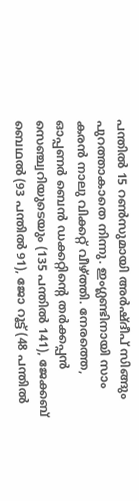പന്തിൽ 15 റൺസുമായി അർഷ്ദീപ് സിങ്ങും പുറത്താകാതെ നിന്നു. ഇംഗ്ലണ്ടിനായി സാം കരൻ നാലു വിക്കറ്റ് വീഴ്ത്തി. നേരത്തെ, ഓപ്പണർ ബെൻ ഡക്കറ്റിന്‍റെ തർക്കപ്പൻ സെഞ്ച്വറിയുടെയും (135 പന്തിൽ 141), ജേക്കബ് ബെഥൽ (93 പന്തിൽ 91), ജോ റൂട്ട് (48 പന്തിൽ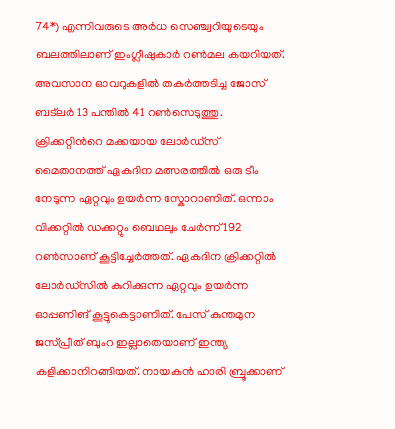74*) എന്നിവരുടെ അർധ സെഞ്ച്വറിയുടെയും ബലത്തിലാണ് ഇംഗ്ലീഷുകാർ റൺമല കയറിയത്. അവസാന ഓവറുകളിൽ തകർത്തടിച്ച ജോസ് ബട‌്‌ലർ 13 പന്തിൽ 41 റൺസെടുത്തു. ക്രിക്കറ്റിന്‍റെ മക്കയായ ലോർഡ്സ് മൈതാനത്ത് ഏകദിന മത്സരത്തിൽ ഒരു ടീം നേടുന്ന ഏറ്റവും ഉയർന്ന സ്കോറാണിത്. ഒന്നാം വിക്കറ്റിൽ ഡക്കറ്റും ബെഥലും ചേർന്ന് 192 റൺസാണ് കൂട്ടിച്ചേർത്തത്. ഏകദിന ക്രിക്കറ്റിൽ ലോർഡ്‌സിൽ കുറിക്കുന്ന ഏറ്റവും ഉയർന്ന ഓപ്പണിങ് കൂട്ടുകെട്ടാണിത്. പേസ് കുന്തമുന ജസ്പ്രീത് ബുംറ ഇല്ലാതെയാണ് ഇന്ത്യ കളിക്കാനിറങ്ങിയത്. നായകൻ ഹാരി ബ്രൂക്കാണ്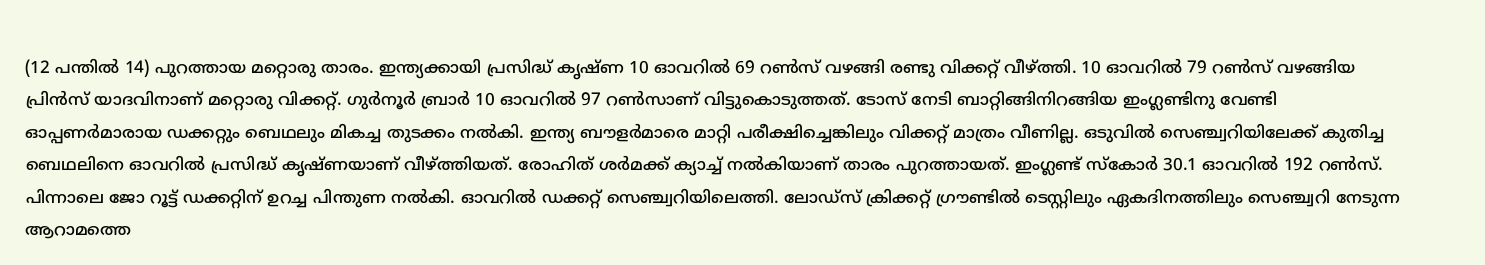(12 പന്തിൽ 14) പുറത്തായ മറ്റൊരു താരം. ഇന്ത്യക്കായി പ്രസിദ്ധ് കൃഷ്ണ 10 ഓവറിൽ 69 റൺസ് വഴങ്ങി രണ്ടു വിക്കറ്റ്‍ വീഴ്ത്തി. 10 ഓവറിൽ 79 റൺസ് വഴങ്ങിയ പ്രിൻസ് യാദവിനാണ് മറ്റൊരു വിക്കറ്റ്. ഗുർനൂർ ബ്രാർ 10 ഓവറിൽ 97 റൺസാണ് വിട്ടുകൊടുത്തത്. ടോസ് നേടി ബാറ്റിങ്ങിനിറങ്ങിയ ഇംഗ്ലണ്ടിനു വേണ്ടി ഓപ്പണർമാരായ ഡക്കറ്റും ബെഥലും മികച്ച തുടക്കം നൽകി. ഇന്ത്യ ബൗളർമാരെ മാറ്റി പരീക്ഷിച്ചെങ്കിലും വിക്കറ്റ് മാത്രം വീണില്ല. ഒടുവിൽ സെഞ്ച്വറിയിലേക്ക് കുതിച്ച ബെഥലിനെ ഓവറിൽ പ്രസിദ്ധ് കൃഷ്ണയാണ് വീഴ്ത്തിയത്. രോഹിത് ശർമക്ക് ക്യാച്ച് നൽകിയാണ് താരം പുറത്തായത്. ഇംഗ്ലണ്ട് സ്കോർ 30.1 ഓവറിൽ 192 റൺസ്. പിന്നാലെ ജോ റൂട്ട് ഡക്കറ്റിന് ഉറച്ച പിന്തുണ നൽകി. ഓവറിൽ ഡക്കറ്റ് സെഞ്ച്വറിയിലെത്തി. ലോഡ്സ് ക്രിക്കറ്റ് ഗ്രൗണ്ടിൽ ടെസ്റ്റിലും ഏകദിനത്തിലും സെഞ്ച്വറി നേടുന്ന ആറാമത്തെ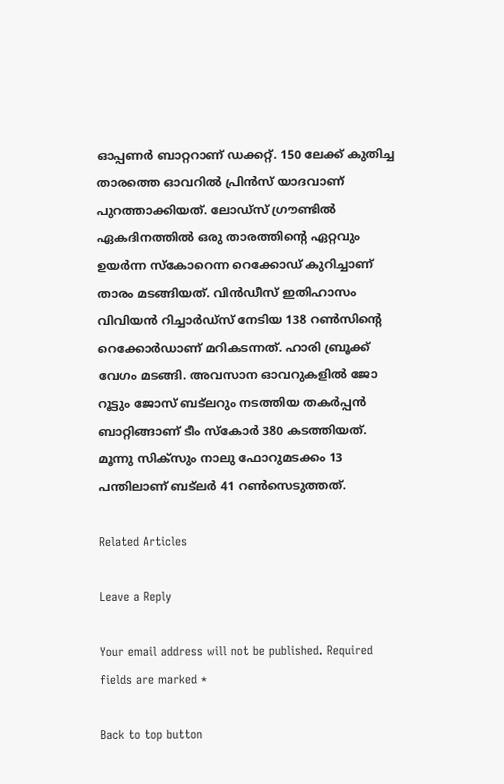ഓപ്പണർ ബാറ്ററാണ് ഡക്കറ്റ്. 150 ലേക്ക് കുതിച്ച താരത്തെ ഓവറിൽ പ്രിൻസ് യാദവാണ് പുറത്താക്കിയത്. ലോഡ്സ് ഗ്രൗണ്ടിൽ ഏകദിനത്തിൽ ഒരു താരത്തിന്‍റെ ഏറ്റവും ഉയർന്ന സ്കോറെന്ന റെക്കോഡ് കുറിച്ചാണ് താരം മടങ്ങിയത്. വിൻഡീസ് ഇതിഹാസം വിവിയൻ റിച്ചാർഡ്സ് നേടിയ 138 റൺസിന്റെ റെക്കോർഡാണ് മറികടന്നത്. ഹാരി ബ്രൂക്ക് വേഗം മടങ്ങി. അവസാന ഓവറുകളിൽ ജോ റൂട്ടും ജോസ് ബട്‍ലറും നടത്തിയ തകർപ്പൻ ബാറ്റിങ്ങാണ് ടീം സ്കോർ 380 കടത്തിയത്. മൂന്നു സിക്സും നാലു ഫോറുമടക്കം 13 പന്തിലാണ് ബട്‍ലർ 41 റൺസെടുത്തത്.

Related Articles

Leave a Reply

Your email address will not be published. Required fields are marked *

Back to top button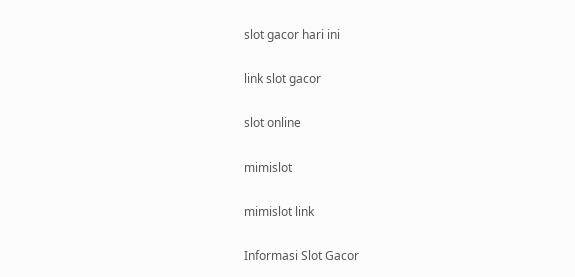slot gacor hari ini

link slot gacor

slot online

mimislot

mimislot link

Informasi Slot Gacor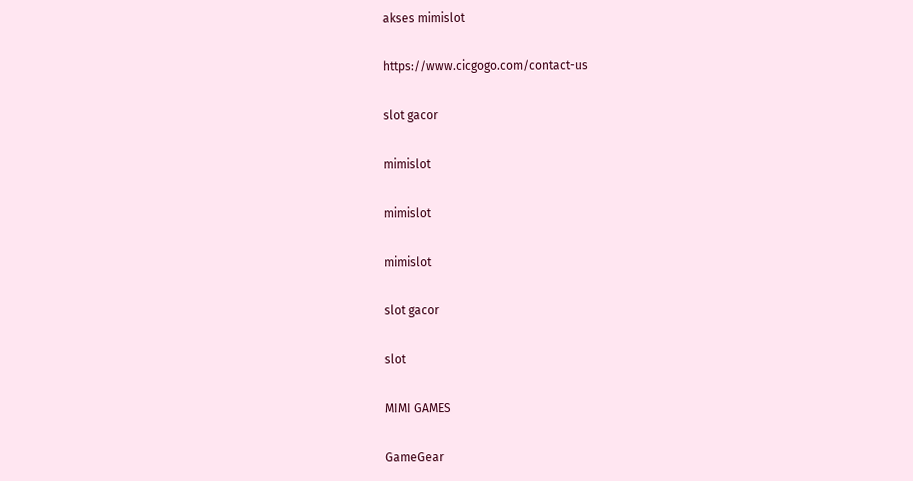akses mimislot

https://www.cicgogo.com/contact-us

slot gacor

mimislot

mimislot

mimislot

slot gacor

slot

MIMI GAMES

GameGear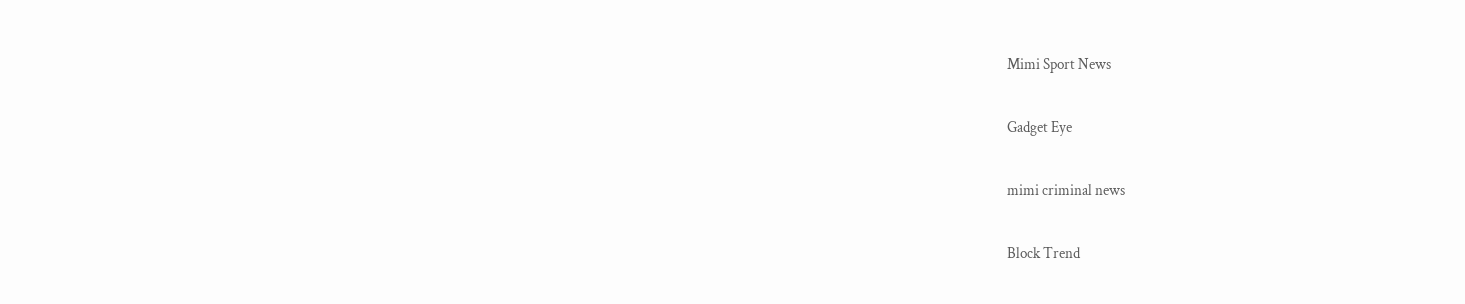Mimi Sport News

Gadget Eye

mimi criminal news

Block Trend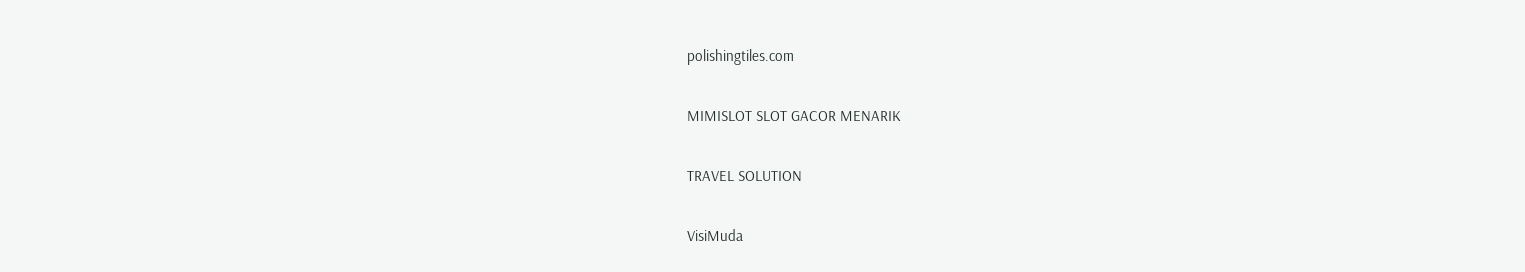polishingtiles.com

MIMISLOT SLOT GACOR MENARIK

TRAVEL SOLUTION

VisiMuda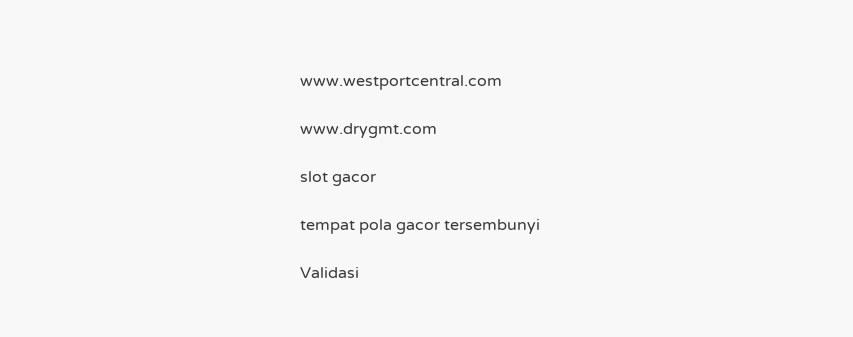www.westportcentral.com

www.drygmt.com

slot gacor

tempat pola gacor tersembunyi

Validasi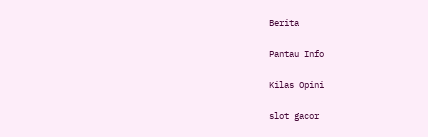Berita

Pantau Info

Kilas Opini

slot gacor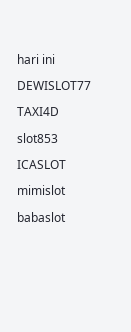hari ini

DEWISLOT77

TAXI4D

slot853

ICASLOT

mimislot

babaslot